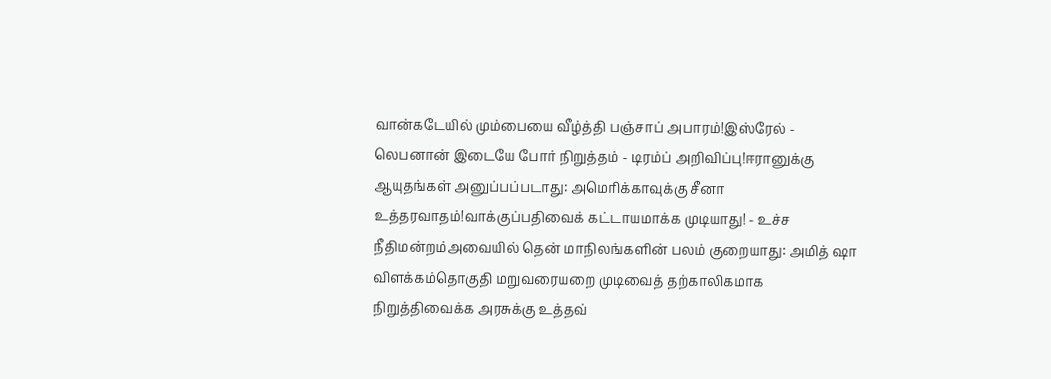வான்கடேயில் மும்பையை வீழ்த்தி பஞ்சாப் அபாரம்!இஸ்ரேல் - லெபனான் இடையே போர் நிறுத்தம் - டிரம்ப் அறிவிப்பு!ஈரானுக்கு ஆயுதங்கள் அனுப்பப்படாது: அமெரிக்காவுக்கு சீனா உத்தரவாதம்!வாக்குப்பதிவைக் கட்டாயமாக்க முடியாது! - உச்ச நீதிமன்றம்அவையில் தென் மாநிலங்களின் பலம் குறையாது: அமித் ஷா விளக்கம்தொகுதி மறுவரையறை முடிவைத் தற்காலிகமாக நிறுத்திவைக்க அரசுக்கு உத்தவ்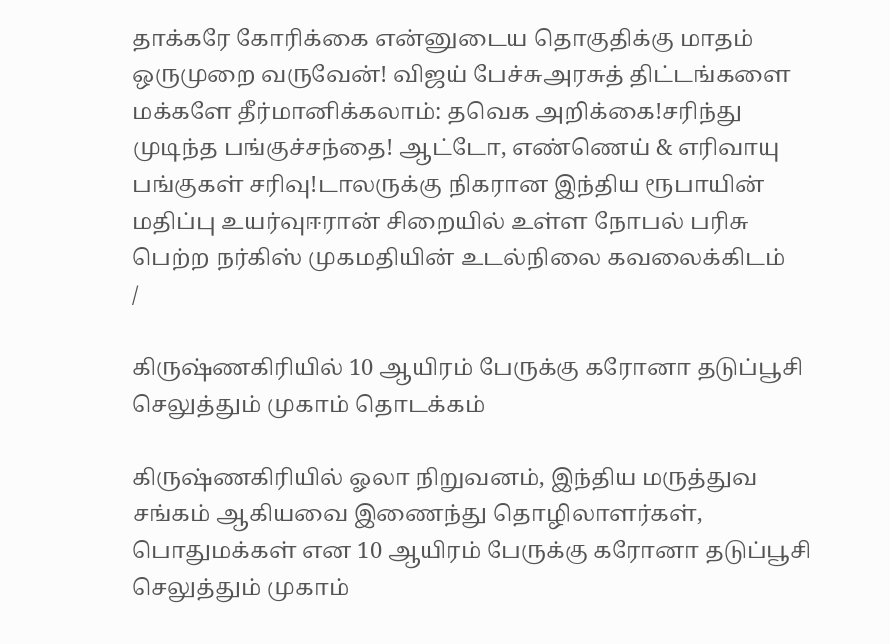தாக்கரே கோரிக்கை என்னுடைய தொகுதிக்கு மாதம் ஒருமுறை வருவேன்! விஜய் பேச்சுஅரசுத் திட்டங்களை மக்களே தீர்மானிக்கலாம்: தவெக அறிக்கை!சரிந்து முடிந்த பங்குச்சந்தை! ஆட்டோ, எண்ணெய் & எரிவாயு பங்குகள் சரிவு!டாலருக்கு நிகரான இந்திய ரூபாயின் மதிப்பு உயர்வுஈரான் சிறையில் உள்ள நோபல் பரிசு பெற்ற நர்கிஸ் முகமதியின் உடல்நிலை கவலைக்கிடம்
/

கிருஷ்ணகிரியில் 10 ஆயிரம் பேருக்கு கரோனா தடுப்பூசி செலுத்தும் முகாம் தொடக்கம்

கிருஷ்ணகிரியில் ஓலா நிறுவனம், இந்திய மருத்துவ சங்கம் ஆகியவை இணைந்து தொழிலாளர்கள், பொதுமக்கள் என 10 ஆயிரம் பேருக்கு கரோனா தடுப்பூசி செலுத்தும் முகாம்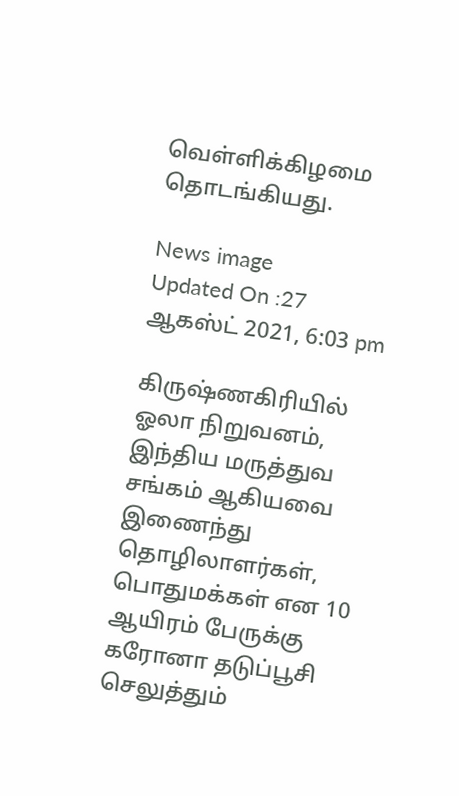வெள்ளிக்கிழமை தொடங்கியது.

News image
Updated On :27 ஆகஸ்ட் 2021, 6:03 pm

கிருஷ்ணகிரியில் ஓலா நிறுவனம், இந்திய மருத்துவ சங்கம் ஆகியவை இணைந்து தொழிலாளர்கள், பொதுமக்கள் என 10 ஆயிரம் பேருக்கு கரோனா தடுப்பூசி செலுத்தும்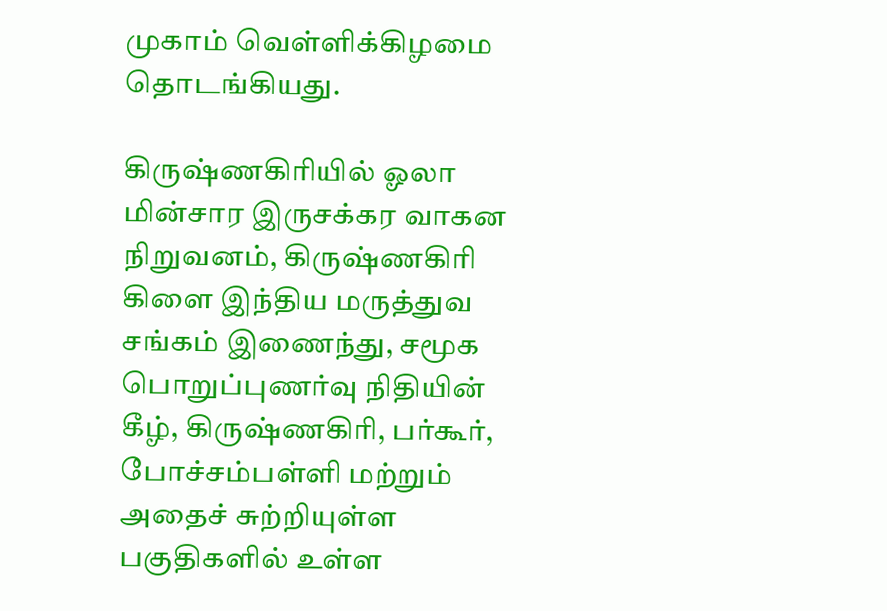முகாம் வெள்ளிக்கிழமை தொடங்கியது.

கிருஷ்ணகிரியில் ஓலா மின்சார இருசக்கர வாகன நிறுவனம், கிருஷ்ணகிரி கிளை இந்திய மருத்துவ சங்கம் இணைந்து, சமூக பொறுப்புணர்வு நிதியின் கீழ், கிருஷ்ணகிரி, பர்கூர், போச்சம்பள்ளி மற்றும் அதைச் சுற்றியுள்ள பகுதிகளில் உள்ள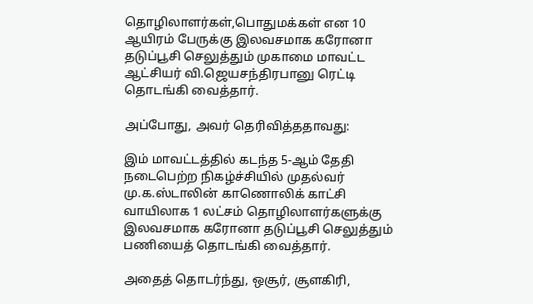தொழிலாளர்கள்,பொதுமக்கள் என 10 ஆயிரம் பேருக்கு இலவசமாக கரோனா தடுப்பூசி செலுத்தும் முகாமை மாவட்ட ஆட்சியர் வி.ஜெயசந்திரபானு ரெட்டி தொடங்கி வைத்தார்.

அப்போது, அவர் தெரிவித்ததாவது:

இம் மாவட்டத்தில் கடந்த 5-ஆம் தேதி நடைபெற்ற நிகழ்ச்சியில் முதல்வர் மு.க.ஸ்டாலின் காணொலிக் காட்சி வாயிலாக 1 லட்சம் தொழிலாளர்களுக்கு இலவசமாக கரோனா தடுப்பூசி செலுத்தும் பணியைத் தொடங்கி வைத்தார்.

அதைத் தொடர்ந்து, ஒசூர், சூளகிரி,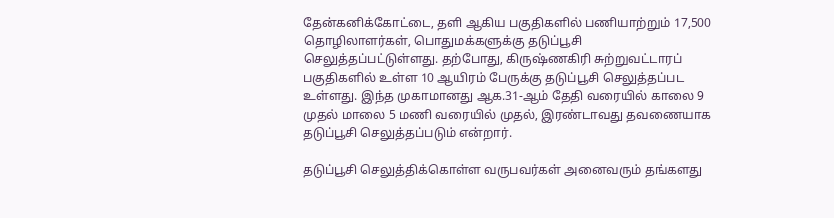தேன்கனிக்கோட்டை, தளி ஆகிய பகுதிகளில் பணியாற்றும் 17,500 தொழிலாளர்கள், பொதுமக்களுக்கு தடுப்பூசி செலுத்தப்பட்டுள்ளது. தற்போது, கிருஷ்ணகிரி சுற்றுவட்டாரப் பகுதிகளில் உள்ள 10 ஆயிரம் பேருக்கு தடுப்பூசி செலுத்தப்பட உள்ளது. இந்த முகாமானது ஆக.31-ஆம் தேதி வரையில் காலை 9 முதல் மாலை 5 மணி வரையில் முதல், இரண்டாவது தவணையாக தடுப்பூசி செலுத்தப்படும் என்றார்.

தடுப்பூசி செலுத்திக்கொள்ள வருபவர்கள் அனைவரும் தங்களது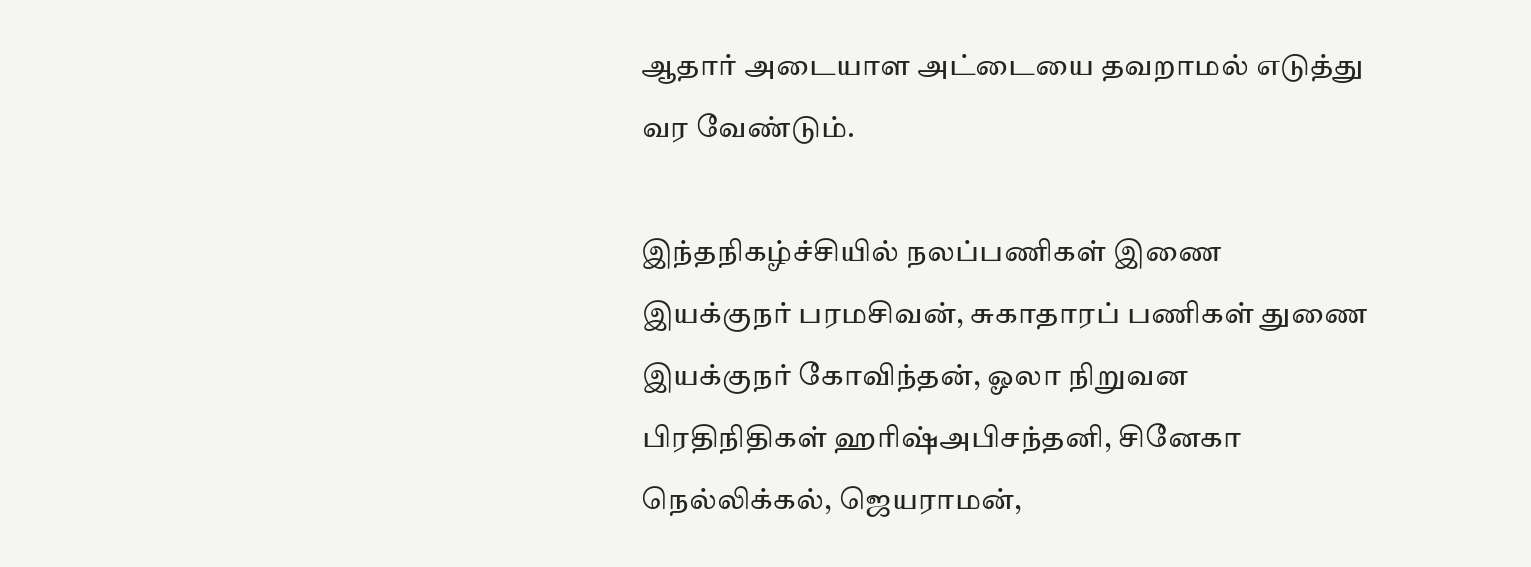ஆதார் அடையாள அட்டையை தவறாமல் எடுத்து வர வேண்டும்.

இந்தநிகழ்ச்சியில் நலப்பணிகள் இணை இயக்குநர் பரமசிவன், சுகாதாரப் பணிகள் துணை இயக்குநர் கோவிந்தன், ஓலா நிறுவன பிரதிநிதிகள் ஹரிஷ்அபிசந்தனி, சினேகா நெல்லிக்கல், ஜெயராமன்,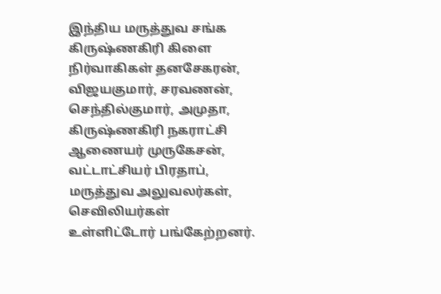இந்திய மருத்துவ சங்க கிருஷ்ணகிரி கிளை நிர்வாகிகள் தனசேகரன், விஜயகுமார், சரவணன், செந்தில்குமார், அமுதா, கிருஷ்ணகிரி நகராட்சி ஆணையர் முருகேசன், வட்டாட்சியர் பிரதாப், மருத்துவ அலுவலர்கள், செவிலியர்கள் உள்ளிட்டோர் பங்கேற்றனர்.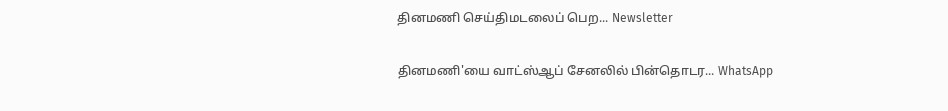தினமணி செய்திமடலைப் பெற... Newsletter

தினமணி'யை வாட்ஸ்ஆப் சேனலில் பின்தொடர... WhatsApp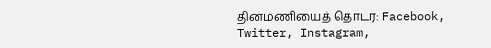தினமணியைத் தொடர: Facebook, Twitter, Instagram,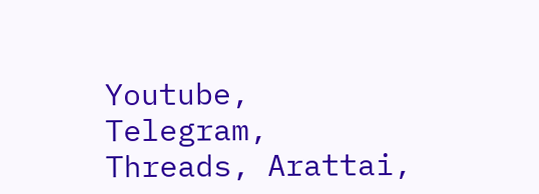Youtube, Telegram, Threads, Arattai,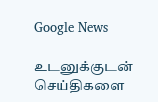Google News

உடனுக்குடன் செய்திகளை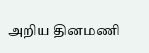அறிய தினமணி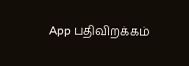App பதிவிறக்கம்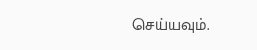செய்யவும்.